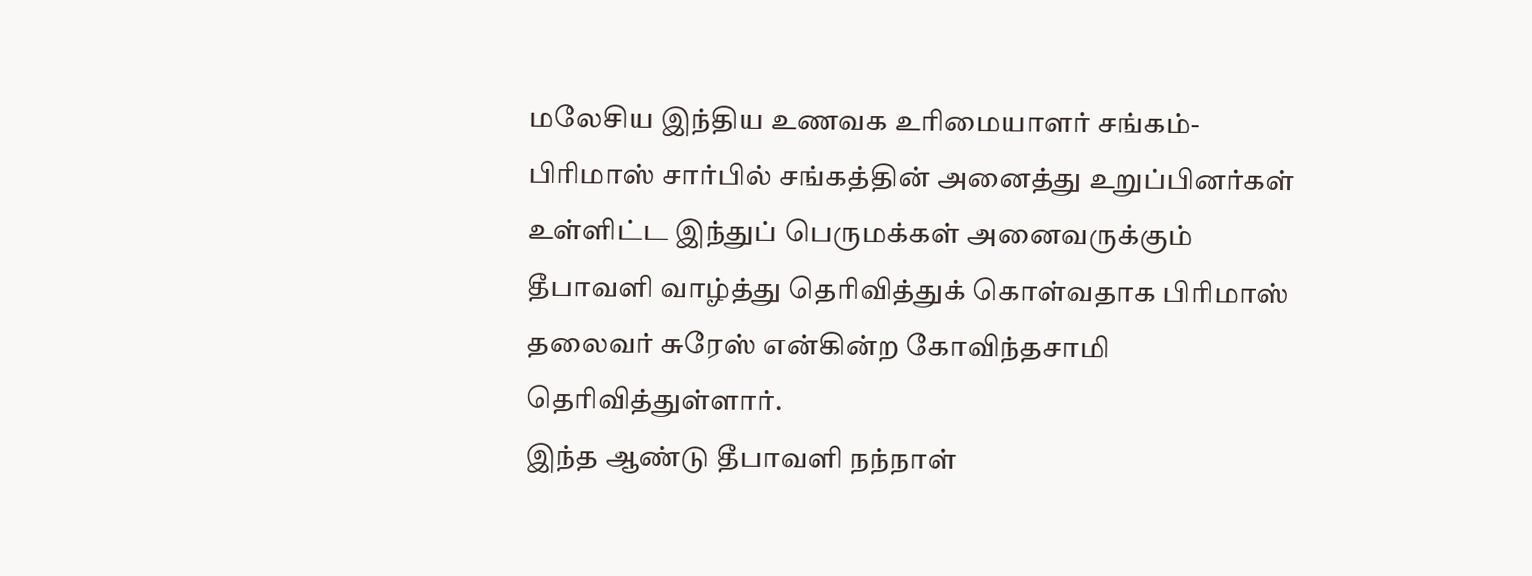மலேசிய இந்திய உணவக உரிமையாளர் சங்கம்-பிரிமாஸ் சார்பில் சங்கத்தின் அனைத்து உறுப்பினர்கள் உள்ளிட்ட இந்துப் பெருமக்கள் அனைவருக்கும் தீபாவளி வாழ்த்து தெரிவித்துக் கொள்வதாக பிரிமாஸ் தலைவர் சுரேஸ் என்கின்ற கோவிந்தசாமி தெரிவித்துள்ளார்.
இந்த ஆண்டு தீபாவளி நந்நாள்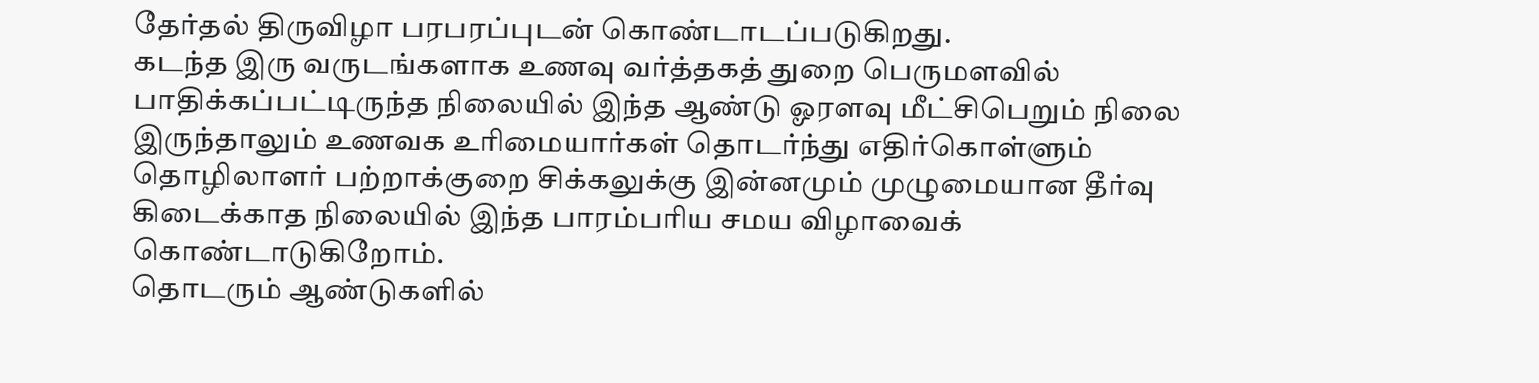தேர்தல் திருவிழா பரபரப்புடன் கொண்டாடப்படுகிறது.
கடந்த இரு வருடங்களாக உணவு வர்த்தகத் துறை பெருமளவில் பாதிக்கப்பட்டிருந்த நிலையில் இந்த ஆண்டு ஓரளவு மீட்சிபெறும் நிலை இருந்தாலும் உணவக உரிமையார்கள் தொடர்ந்து எதிர்கொள்ளும் தொழிலாளர் பற்றாக்குறை சிக்கலுக்கு இன்னமும் முழுமையான தீர்வு கிடைக்காத நிலையில் இந்த பாரம்பரிய சமய விழாவைக் கொண்டாடுகிறோம்.
தொடரும் ஆண்டுகளில்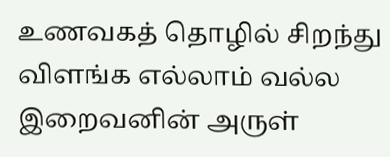உணவகத் தொழில் சிறந்து விளங்க எல்லாம் வல்ல இறைவனின் அருள்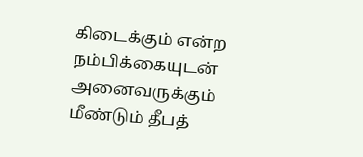கிடைக்கும் என்ற நம்பிக்கையுடன் அனைவருக்கும் மீண்டும் தீபத்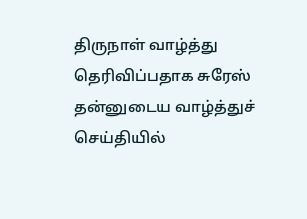திருநாள் வாழ்த்து தெரிவிப்பதாக சுரேஸ் தன்னுடைய வாழ்த்துச் செய்தியில்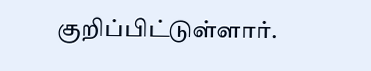குறிப்பிட்டுள்ளார்.